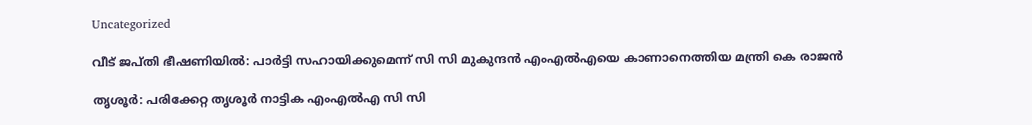Uncategorized

വീട് ജപ്തി ഭീഷണിയിൽ: പാര്‍ട്ടി സഹായിക്കുമെന്ന് സി സി മുകുന്ദൻ എംഎൽഎയെ കാണാനെത്തിയ മന്ത്രി കെ രാജൻ

തൃശൂര്‍: പരിക്കേറ്റ തൃശൂര്‍ നാട്ടിക എംഎല്‍എ സി സി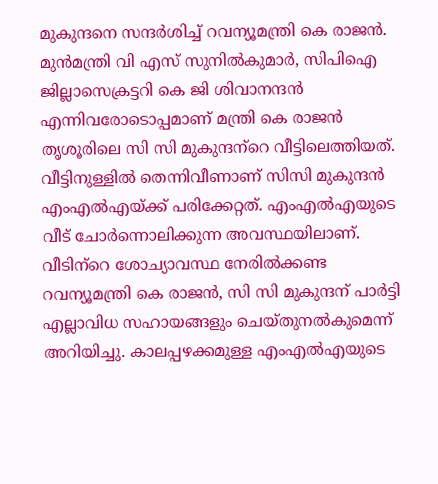മുകുന്ദനെ സന്ദര്‍ശിച്ച് റവന്യൂമന്ത്രി കെ രാജന്‍. മുന്‍മന്ത്രി വി എസ് സുനില്‍കുമാര്‍, സിപിഐ ജില്ലാസെക്രട്ടറി കെ ജി ശിവാനന്ദന്‍ എന്നിവരോടൊപ്പമാണ് മന്ത്രി കെ രാജന്‍ തൃശൂരിലെ സി സി മുകുന്ദന്‌റെ വീട്ടിലെത്തിയത്. വീട്ടിനുള്ളില്‍ തെന്നിവീണാണ് സിസി മുകുന്ദന്‍ എംഎല്‍എയ്ക്ക് പരിക്കേറ്റത്. എംഎല്‍എയുടെ വീട് ചോര്‍ന്നൊലിക്കുന്ന അവസ്ഥയിലാണ്. വീടിന്‌റെ ശോച്യാവസ്ഥ നേരില്‍ക്കണ്ട റവന്യൂമന്ത്രി കെ രാജന്‍, സി സി മുകുന്ദന് പാര്‍ട്ടി എല്ലാവിധ സഹായങ്ങളും ചെയ്തുനല്‍കുമെന്ന് അറിയിച്ചു. കാലപ്പഴക്കമുള്ള എംഎല്‍എയുടെ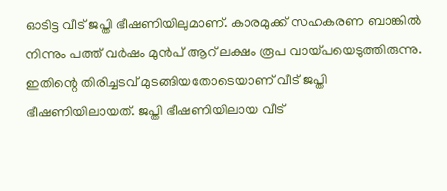ഓടിട്ട വീട് ജപ്തി ഭീഷണിയിലുമാണ്. കാരമുക്ക് സഹകരണ ബാങ്കില്‍ നിന്നും പത്ത് വര്‍ഷം മുന്‍പ് ആറ് ലക്ഷം രൂപ വായ്പയെടുത്തിരുന്നു. ഇതിന്റെ തിരിച്ചടവ് മുടങ്ങിയതോടെയാണ് വീട് ജപ്തി ഭീഷണിയിലായത്. ജപ്തി ഭീഷണിയിലായ വീട്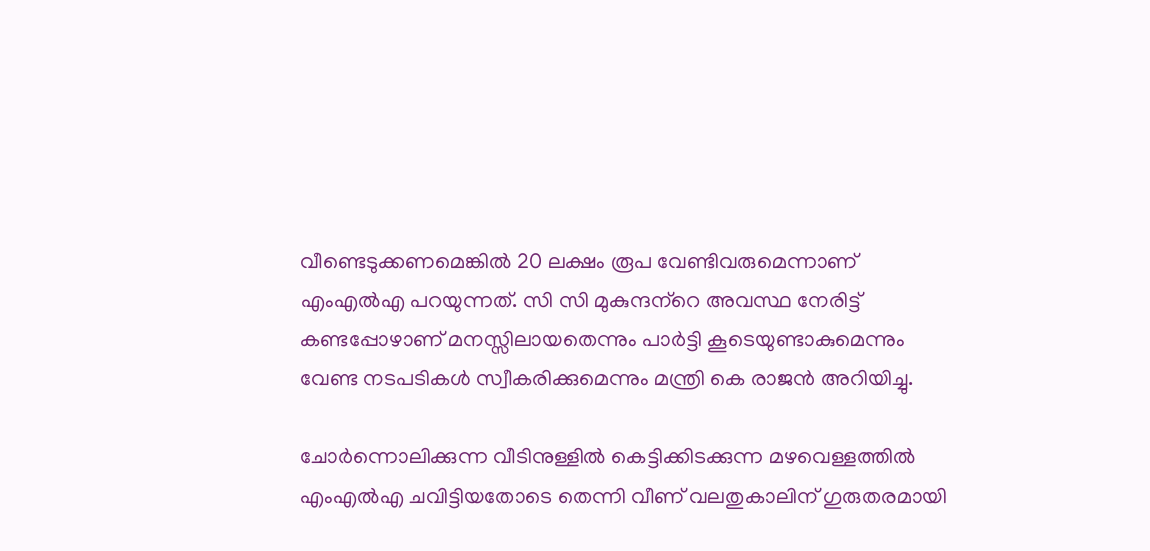വീണ്ടെടുക്കണമെങ്കില്‍ 20 ലക്ഷം രൂപ വേണ്ടിവരുമെന്നാണ് എംഎല്‍എ പറയുന്നത്. സി സി മുകുന്ദന്‌റെ അവസ്ഥ നേരിട്ട് കണ്ടപ്പോഴാണ് മനസ്സിലായതെന്നും പാര്‍ട്ടി കൂടെയുണ്ടാകുമെന്നും വേണ്ട നടപടികള്‍ സ്വീകരിക്കുമെന്നും മന്ത്രി കെ രാജന്‍ അറിയിച്ചു.

ചോര്‍ന്നൊലിക്കുന്ന വീടിനുള്ളില്‍ കെട്ടിക്കിടക്കുന്ന മഴവെള്ളത്തില്‍ എംഎല്‍എ ചവിട്ടിയതോടെ തെന്നി വീണ് വലതുകാലിന് ഗുരുതരമായി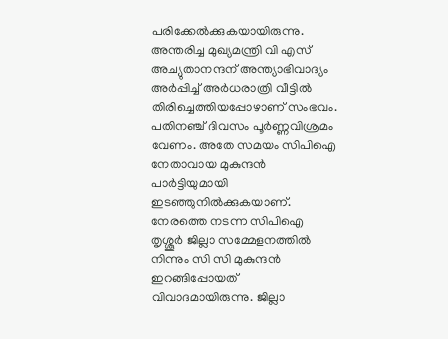പരിക്കേല്‍ക്കുകയായിരുന്നു. അന്തരിച്ച മുഖ്യമന്ത്രി വി എസ് അച്യുതാനന്ദന് അന്ത്യാഭിവാദ്യം അര്‍പ്പിച്ച് അര്‍ധരാത്രി വീട്ടില്‍ തിരിച്ചെത്തിയപ്പോഴാണ് സംഭവം. പതിനഞ്ച് ദിവസം പൂര്‍ണ്ണവിശ്രമം വേണം. അതേ സമയം സിപിഐ നേതാവായ മുകുന്ദന്‍ പാര്‍ട്ടിയുമായി ഇടഞ്ഞുനില്‍ക്കുകയാണ്. നേരത്തെ നടന്ന സിപിഐ തൃശ്ശൂർ ജില്ലാ സമ്മേളനത്തില്‍ നിന്നും സി സി മുകുന്ദന്‍ ഇറങ്ങിപ്പോയത് വിവാദമായിരുന്നു. ജില്ലാ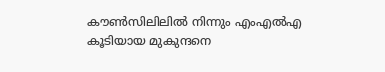കൗണ്‍സിലിലില്‍ നിന്നും എംഎൽഎ കൂടിയായ മുകുന്ദനെ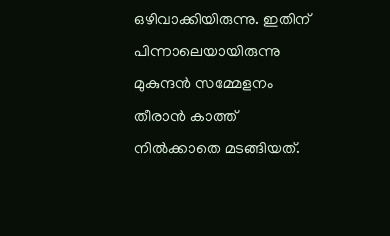ഒഴിവാക്കിയിരുന്നു. ഇതിന് പിന്നാലെയായിരുന്നു മുകുന്ദൻ സമ്മേളനം തീരാൻ കാത്ത് നിൽക്കാതെ മടങ്ങിയത്.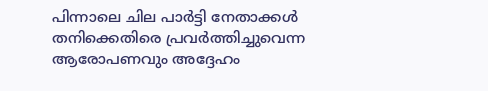പിന്നാലെ ചില പാര്‍ട്ടി നേതാക്കള്‍ തനിക്കെതിരെ പ്രവര്‍ത്തിച്ചുവെന്ന ആരോപണവും അദ്ദേഹം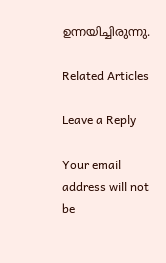ഉന്നയിച്ചിരുന്നു.

Related Articles

Leave a Reply

Your email address will not be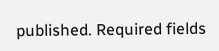published. Required fields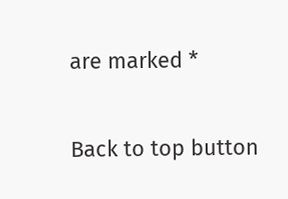are marked *

Back to top button